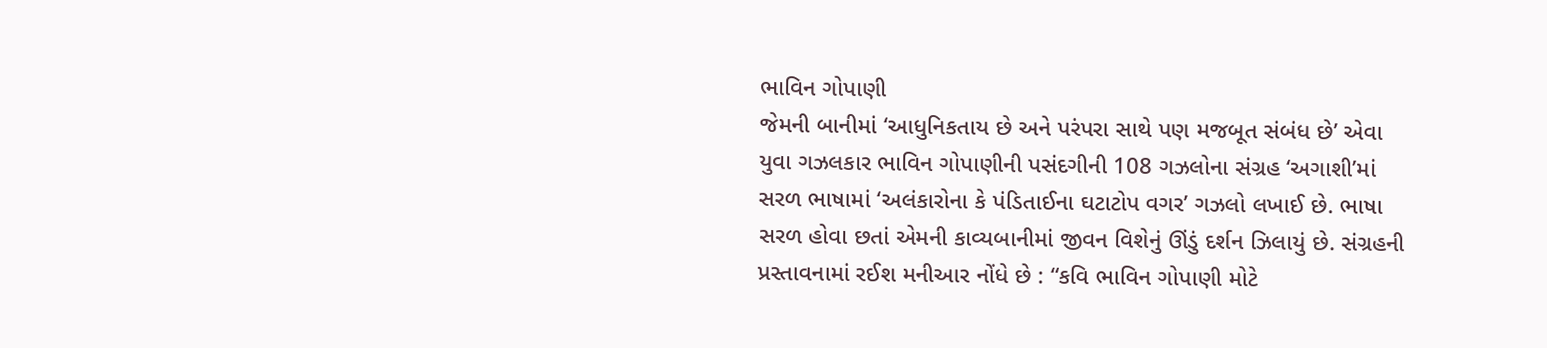ભાવિન ગોપાણી
જેમની બાનીમાં ‘આધુનિકતાય છે અને પરંપરા સાથે પણ મજબૂત સંબંધ છે’ એવા યુવા ગઝલકાર ભાવિન ગોપાણીની પસંદગીની 108 ગઝલોના સંગ્રહ ‘અગાશી’માં સરળ ભાષામાં ‘અલંકારોના કે પંડિતાઈના ઘટાટોપ વગર’ ગઝલો લખાઈ છે. ભાષા સરળ હોવા છતાં એમની કાવ્યબાનીમાં જીવન વિશેનું ઊંડું દર્શન ઝિલાયું છે. સંગ્રહની પ્રસ્તાવનામાં રઈશ મનીઆર નોંધે છે : “કવિ ભાવિન ગોપાણી મોટે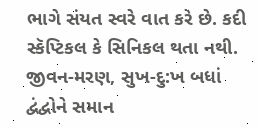ભાગે સંયત સ્વરે વાત કરે છે. કદી સ્કૅપ્ટિકલ કે સિનિકલ થતા નથી. જીવન-મરણ, સુખ-દુ:ખ બધાં દ્વંદ્વોને સમાન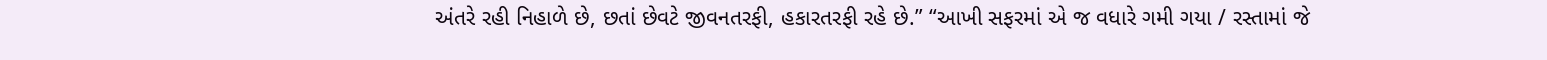અંતરે રહી નિહાળે છે, છતાં છેવટે જીવનતરફી, હકારતરફી રહે છે.” “આખી સફરમાં એ જ વધારે ગમી ગયા / રસ્તામાં જે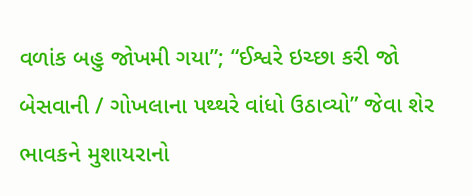વળાંક બહુ જોખમી ગયા”; “ઈશ્વરે ઇચ્છા કરી જો બેસવાની / ગોખલાના પથ્થરે વાંધો ઉઠાવ્યો” જેવા શેર ભાવકને મુશાયરાનો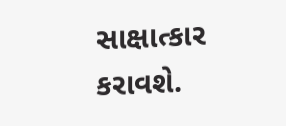સાક્ષાત્કાર કરાવશે.